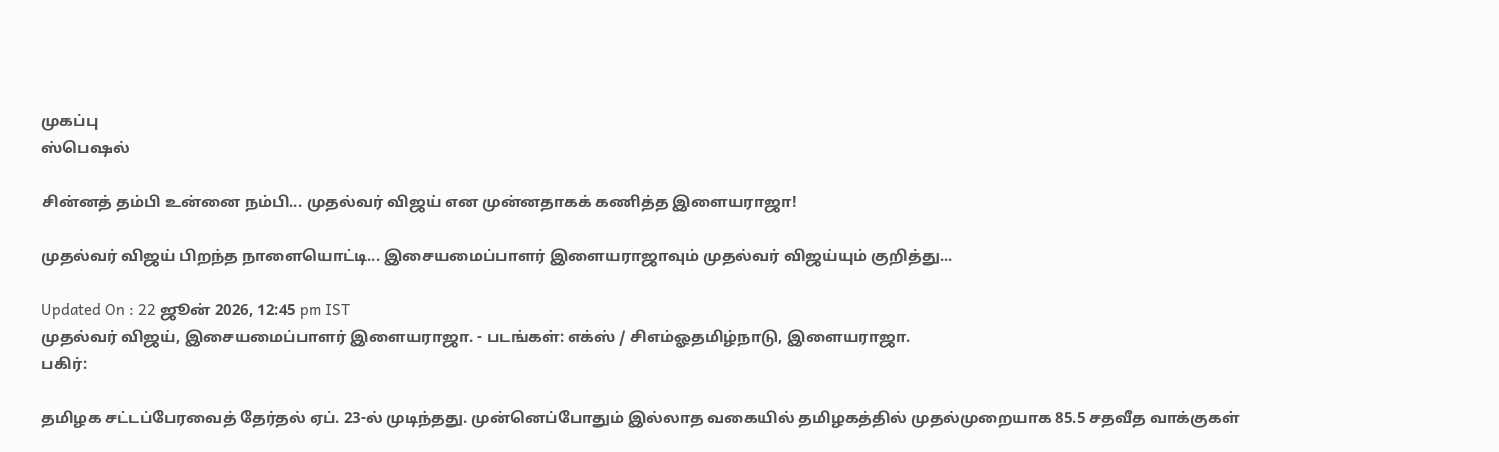முகப்பு
ஸ்பெஷல்

சின்னத் தம்பி உன்னை நம்பி... முதல்வர் விஜய் என முன்னதாகக் கணித்த இளையராஜா!

முதல்வர் விஜய் பிறந்த நாளையொட்டி... இசையமைப்பாளர் இளையராஜாவும் முதல்வர் விஜய்யும் குறித்து...

Updated On : 22 ஜூன் 2026, 12:45 pm IST
முதல்வர் விஜய், இசையமைப்பாளர் இளையராஜா. - படங்கள்: எக்ஸ் / சிஎம்ஓதமிழ்நாடு, இளையராஜா.
பகிர்:

தமிழக சட்டப்பேரவைத் தேர்தல் ஏப். 23-ல் முடிந்தது. முன்னெப்போதும் இல்லாத வகையில் தமிழகத்தில் முதல்முறையாக 85.5 சதவீத வாக்குகள்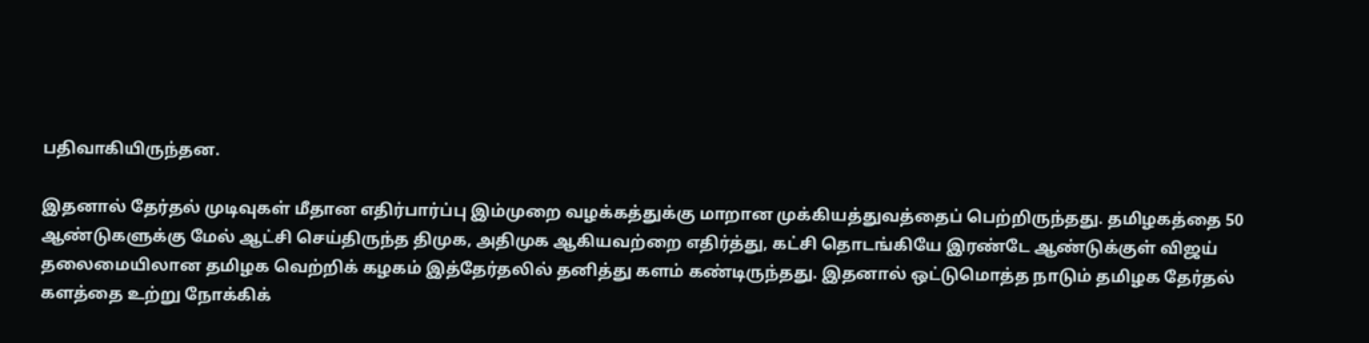பதிவாகியிருந்தன.

இதனால் தேர்தல் முடிவுகள் மீதான எதிர்பார்ப்பு இம்முறை வழக்கத்துக்கு மாறான முக்கியத்துவத்தைப் பெற்றிருந்தது. தமிழகத்தை 50 ஆண்டுகளுக்கு மேல் ஆட்சி செய்திருந்த திமுக, அதிமுக ஆகியவற்றை எதிர்த்து, கட்சி தொடங்கியே இரண்டே ஆண்டுக்குள் விஜய் தலைமையிலான தமிழக வெற்றிக் கழகம் இத்தேர்தலில் தனித்து களம் கண்டிருந்தது. இதனால் ஒட்டுமொத்த நாடும் தமிழக தேர்தல் களத்தை உற்று நோக்கிக்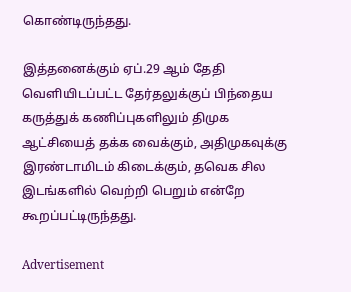கொண்டிருந்தது.

இத்தனைக்கும் ஏப்.29 ஆம் தேதி வெளியிடப்பட்ட தேர்தலுக்குப் பிந்தைய கருத்துக் கணிப்புகளிலும் திமுக ஆட்சியைத் தக்க வைக்கும், அதிமுகவுக்கு இரண்டாமிடம் கிடைக்கும், தவெக சில இடங்களில் வெற்றி பெறும் என்றே கூறப்பட்டிருந்தது.

Advertisement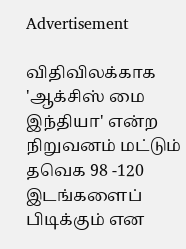Advertisement

விதிவிலக்காக 'ஆக்சிஸ் மை இந்தியா' என்ற நிறுவனம் மட்டும் தவெக 98 -120 இடங்களைப் பிடிக்கும் என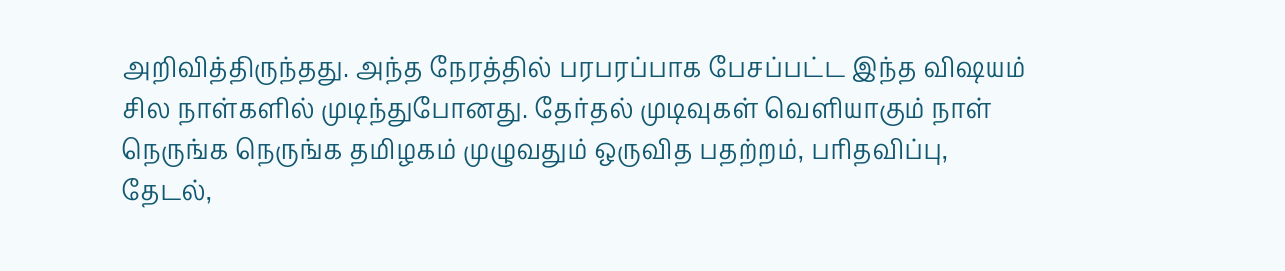அறிவித்திருந்தது. அந்த நேரத்தில் பரபரப்பாக பேசப்பட்ட இந்த விஷயம் சில நாள்களில் முடிந்துபோனது. தேர்தல் முடிவுகள் வெளியாகும் நாள் நெருங்க நெருங்க தமிழகம் முழுவதும் ஒருவித பதற்றம், பரிதவிப்பு, தேடல்,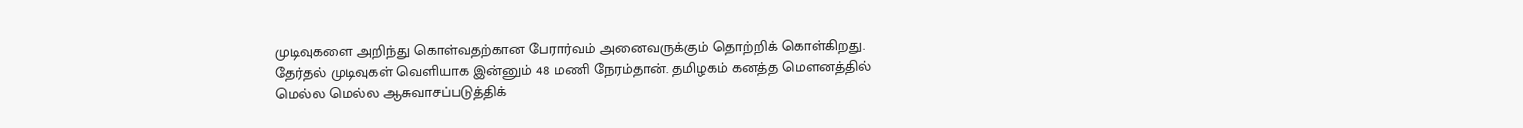முடிவுகளை அறிந்து கொள்வதற்கான பேரார்வம் அனைவருக்கும் தொற்றிக் கொள்கிறது. தேர்தல் முடிவுகள் வெளியாக இன்னும் 48 மணி நேரம்தான். தமிழகம் கனத்த மௌனத்தில் மெல்ல மெல்ல ஆசுவாசப்படுத்திக்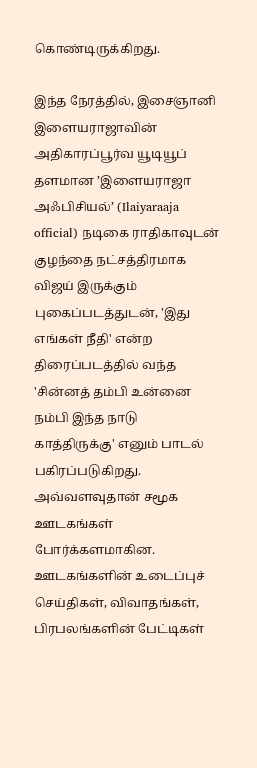கொண்டிருக்கிறது.

இந்த நேரத்தில், இசைஞானி இளையராஜாவின் அதிகாரப்பூர்வ யூடியூப் தளமான ’இளையராஜா அஃபிசியல்’ (Ilaiyaraaja official) நடிகை ராதிகாவுடன் குழந்தை நட்சத்திரமாக விஜய் இருக்கும் புகைப்படத்துடன், 'இது எங்கள் நீதி' என்ற திரைப்படத்தில் வந்த 'சின்னத் தம்பி உன்னை நம்பி இந்த நாடு காத்திருக்கு' எனும் பாடல் பகிரப்படுகிறது. அவ்வளவுதான் சமூக ஊடகங்கள் போர்க்களமாகின. ஊடகங்களின் உடைப்புச் செய்திகள், விவாதங்கள், பிரபலங்களின் பேட்டிகள்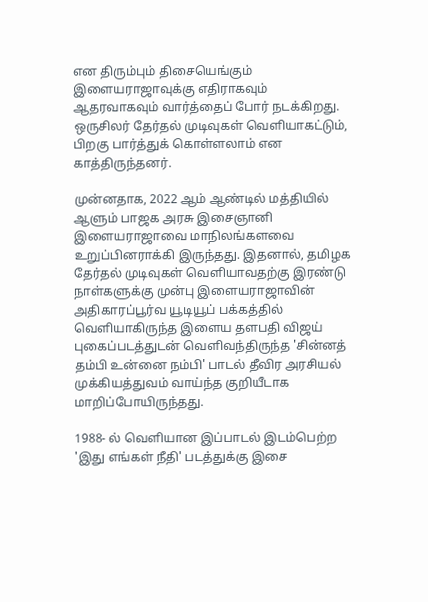என திரும்பும் திசையெங்கும் இளையராஜாவுக்கு எதிராகவும் ஆதரவாகவும் வார்த்தைப் போர் நடக்கிறது. ஒருசிலர் தேர்தல் முடிவுகள் வெளியாகட்டும், பிறகு பார்த்துக் கொள்ளலாம் என காத்திருந்தனர்.

முன்னதாக, 2022 ஆம் ஆண்டில் மத்தியில் ஆளும் பாஜக அரசு இசைஞானி இளையராஜாவை மாநிலங்களவை உறுப்பினராக்கி இருந்தது. இதனால், தமிழக தேர்தல் முடிவுகள் வெளியாவதற்கு இரண்டு நாள்களுக்கு முன்பு இளையராஜாவின் அதிகாரப்பூர்வ யூடியூப் பக்கத்தில் வெளியாகிருந்த இளைய தளபதி விஜய் புகைப்படத்துடன் வெளிவந்திருந்த 'சின்னத் தம்பி உன்னை நம்பி' பாடல் தீவிர அரசியல் முக்கியத்துவம் வாய்ந்த குறியீடாக மாறிப்போயிருந்தது.

1988- ல் வெளியான இப்பாடல் இடம்பெற்ற 'இது எங்கள் நீதி' படத்துக்கு இசை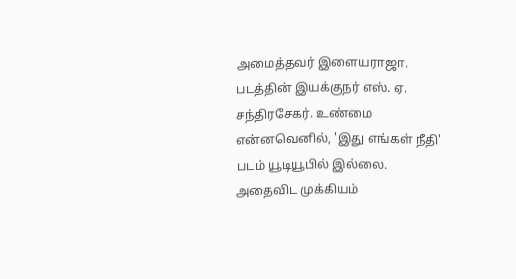அமைத்தவர் இளையராஜா. படத்தின் இயக்குநர் எஸ். ஏ. சந்திரசேகர். உண்மை என்னவெனில், 'இது எங்கள் நீதி' படம் யூடியூபில் இல்லை. அதைவிட முக்கியம்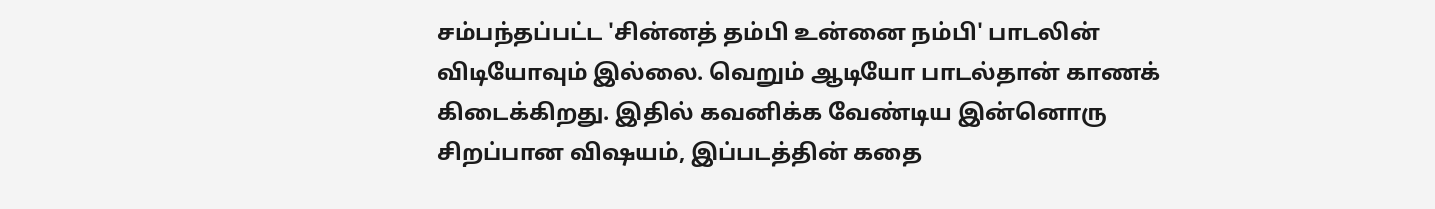சம்பந்தப்பட்ட 'சின்னத் தம்பி உன்னை நம்பி' பாடலின் விடியோவும் இல்லை. வெறும் ஆடியோ பாடல்தான் காணக் கிடைக்கிறது. இதில் கவனிக்க வேண்டிய இன்னொரு சிறப்பான விஷயம், இப்படத்தின் கதை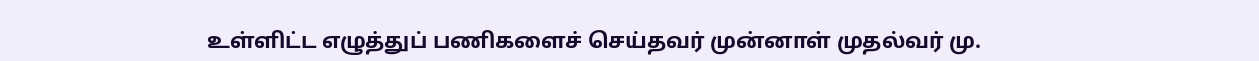உள்ளிட்ட எழுத்துப் பணிகளைச் செய்தவர் முன்னாள் முதல்வர் மு.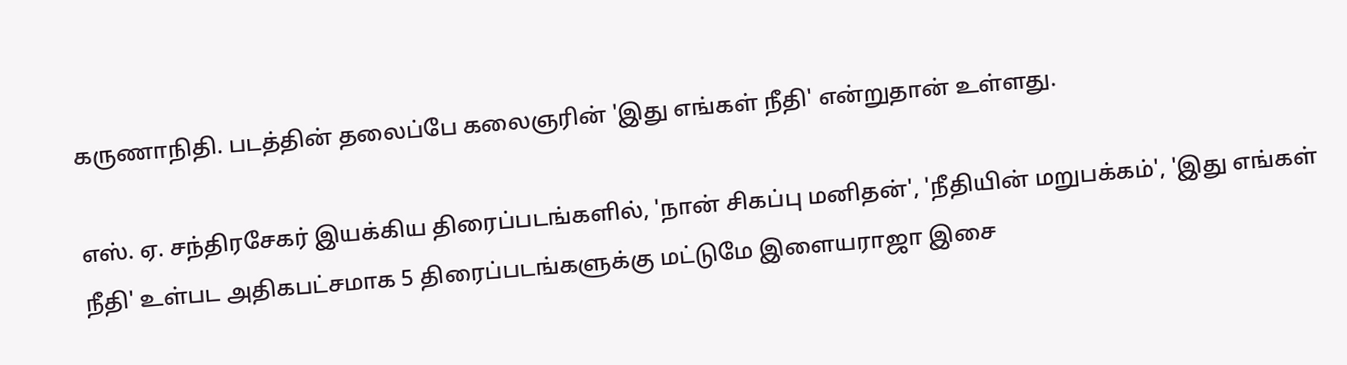கருணாநிதி. படத்தின் தலைப்பே கலைஞரின் 'இது எங்கள் நீதி' என்றுதான் உள்ளது.

எஸ். ஏ. சந்திரசேகர் இயக்கிய திரைப்படங்களில், 'நான் சிகப்பு மனிதன்', 'நீதியின் மறுபக்கம்', 'இது எங்கள் நீதி' உள்பட அதிகபட்சமாக 5 திரைப்படங்களுக்கு மட்டுமே இளையராஜா இசை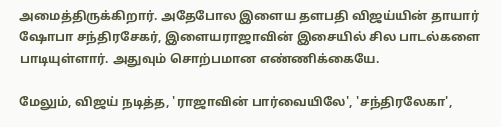அமைத்திருக்கிறார். அதேபோல இளைய தளபதி விஜய்யின் தாயார் ஷோபா சந்திரசேகர், இளையராஜாவின் இசையில் சில பாடல்களை பாடியுள்ளார். அதுவும் சொற்பமான எண்ணிக்கையே.

மேலும், விஜய் நடித்த, 'ராஜாவின் பார்வையிலே', 'சந்திரலேகா',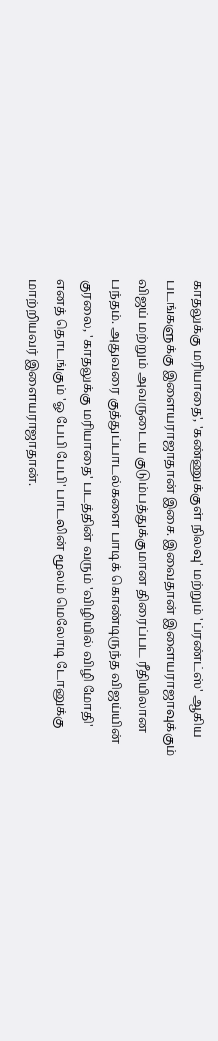காதலுக்கு மரியாதை', 'கண்ணுக்குள் நிலவு' மற்றும் 'ப்ரண்ட்ஸ்' ஆகிய படங்களுக்கு இளையராஜாதான் இசை. இவைதான் இளையராஜாவுக்கும் விஜய் மற்றும் அவருடைய குடும்பத்துக்குமான திரைப்பட ரீதியிலான பந்தம். அதுவரை குத்துப்பாடல்களை பாடிக் கொண்டிருந்த விஜய்யின் குரலை, 'காதலுக்கு மரியாதை' படத்தின் வரும் 'விழியில் விழி மோதி' எனத் தொடங்கும் 'ஓ பேபி பேபி' பாடலின் மூலம் மெலோடி டோனுக்கு மாற்றியவர் இளையராஜாதான்.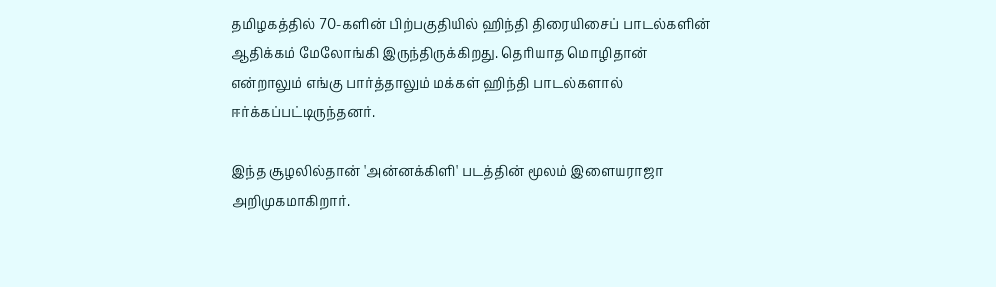தமிழகத்தில் 70-களின் பிற்பகுதியில் ஹிந்தி திரையிசைப் பாடல்களின் ஆதிக்கம் மேலோங்கி இருந்திருக்கிறது. தெரியாத மொழிதான் என்றாலும் எங்கு பார்த்தாலும் மக்கள் ஹிந்தி பாடல்களால் ஈர்க்கப்பட்டிருந்தனர்.

இந்த சூழலில்தான் 'அன்னக்கிளி' படத்தின் மூலம் இளையராஜா அறிமுகமாகிறார்.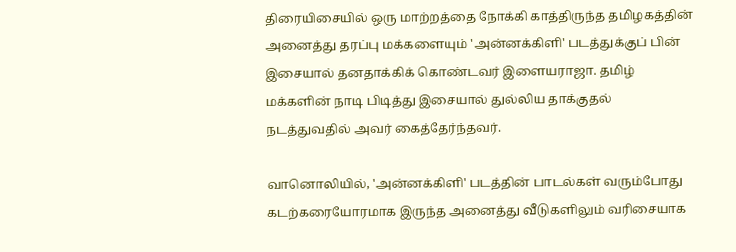திரையிசையில் ஒரு மாற்றத்தை நோக்கி காத்திருந்த தமிழகத்தின் அனைத்து தரப்பு மக்களையும் 'அன்னக்கிளி' படத்துக்குப் பின் இசையால் தனதாக்கிக் கொண்டவர் இளையராஜா. தமிழ் மக்களின் நாடி பிடித்து இசையால் துல்லிய தாக்குதல் நடத்துவதில் அவர் கைத்தேர்ந்தவர்.

வானொலியில், 'அன்னக்கிளி' படத்தின் பாடல்கள் வரும்போது கடற்கரையோரமாக இருந்த அனைத்து வீடுகளிலும் வரிசையாக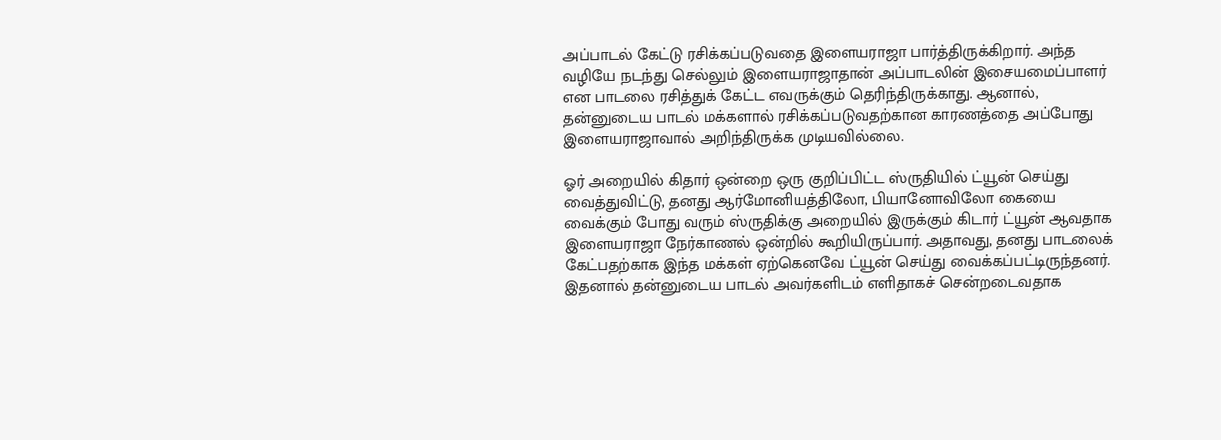அப்பாடல் கேட்டு ரசிக்கப்படுவதை இளையராஜா பார்த்திருக்கிறார். அந்த வழியே நடந்து செல்லும் இளையராஜாதான் அப்பாடலின் இசையமைப்பாளர் என பாடலை ரசித்துக் கேட்ட எவருக்கும் தெரிந்திருக்காது. ஆனால், தன்னுடைய பாடல் மக்களால் ரசிக்கப்படுவதற்கான காரணத்தை அப்போது இளையராஜாவால் அறிந்திருக்க முடியவில்லை.

ஓர் அறையில் கிதார் ஒன்றை ஒரு குறிப்பிட்ட ஸ்ருதியில் ட்யூன் செய்து வைத்துவிட்டு, தனது ஆர்மோனியத்திலோ, பியானோவிலோ கையை வைக்கும் போது வரும் ஸ்ருதிக்கு அறையில் இருக்கும் கிடார் ட்யூன் ஆவதாக இளையராஜா நேர்காணல் ஒன்றில் கூறியிருப்பார். அதாவது, தனது பாடலைக் கேட்பதற்காக இந்த மக்கள் ஏற்கெனவே ட்யூன் செய்து வைக்கப்பட்டிருந்தனர். இதனால் தன்னுடைய பாடல் அவர்களிடம் எளிதாகச் சென்றடைவதாக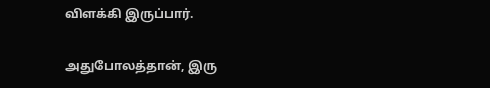விளக்கி இருப்பார்.

அதுபோலத்தான், இரு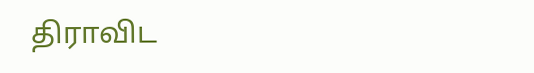திராவிட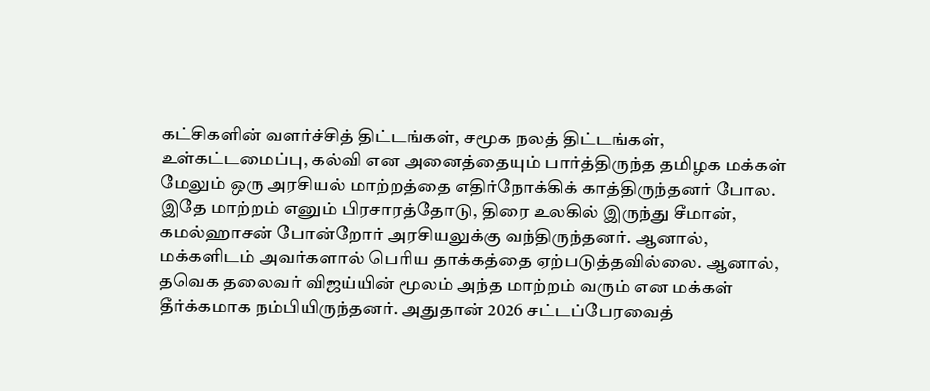கட்சிகளின் வளர்ச்சித் திட்டங்கள், சமூக நலத் திட்டங்கள், உள்கட்டமைப்பு, கல்வி என அனைத்தையும் பார்த்திருந்த தமிழக மக்கள் மேலும் ஒரு அரசியல் மாற்றத்தை எதிர்நோக்கிக் காத்திருந்தனர் போல. இதே மாற்றம் எனும் பிரசாரத்தோடு, திரை உலகில் இருந்து சீமான், கமல்ஹாசன் போன்றோர் அரசியலுக்கு வந்திருந்தனர். ஆனால், மக்களிடம் அவர்களால் பெரிய தாக்கத்தை ஏற்படுத்தவில்லை. ஆனால், தவெக தலைவர் விஜய்யின் மூலம் அந்த மாற்றம் வரும் என மக்கள் தீர்க்கமாக நம்பியிருந்தனர். அதுதான் 2026 சட்டப்பேரவைத்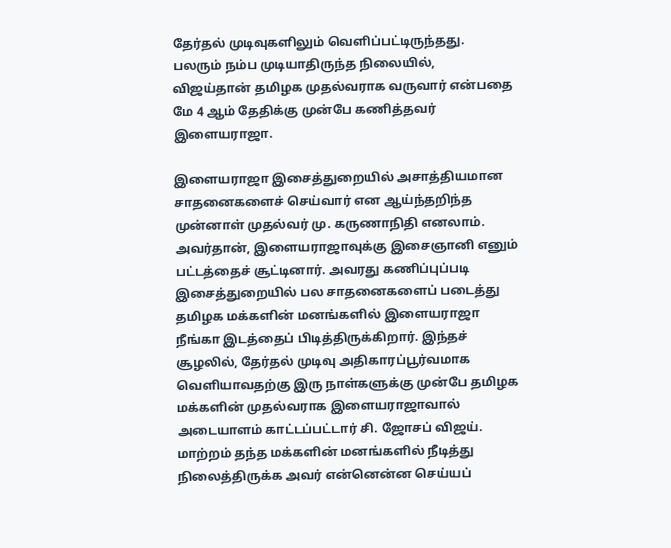தேர்தல் முடிவுகளிலும் வெளிப்பட்டிருந்தது. பலரும் நம்ப முடியாதிருந்த நிலையில், விஜய்தான் தமிழக முதல்வராக வருவார் என்பதை மே 4 ஆம் தேதிக்கு முன்பே கணித்தவர் இளையராஜா.

இளையராஜா இசைத்துறையில் அசாத்தியமான சாதனைகளைச் செய்வார் என ஆய்ந்தறிந்த முன்னாள் முதல்வர் மு. கருணாநிதி எனலாம். அவர்தான், இளையராஜாவுக்கு இசைஞானி எனும் பட்டத்தைச் சூட்டினார். அவரது கணிப்புப்படி இசைத்துறையில் பல சாதனைகளைப் படைத்து தமிழக மக்களின் மனங்களில் இளையராஜா நீங்கா இடத்தைப் பிடித்திருக்கிறார். இந்தச் சூழலில், தேர்தல் முடிவு அதிகாரப்பூர்வமாக வெளியாவதற்கு இரு நாள்களுக்கு முன்பே தமிழக மக்களின் முதல்வராக இளையராஜாவால் அடையாளம் காட்டப்பட்டார் சி. ஜோசப் விஜய். மாற்றம் தந்த மக்களின் மனங்களில் நீடித்து நிலைத்திருக்க அவர் என்னென்ன செய்யப்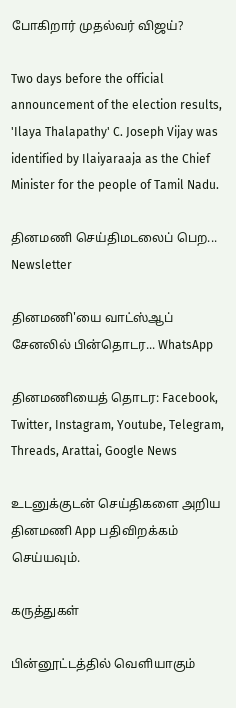போகிறார் முதல்வர் விஜய்?

Two days before the official announcement of the election results, 'Ilaya Thalapathy' C. Joseph Vijay was identified by Ilaiyaraaja as the Chief Minister for the people of Tamil Nadu.

தினமணி செய்திமடலைப் பெற... Newsletter

தினமணி'யை வாட்ஸ்ஆப் சேனலில் பின்தொடர... WhatsApp

தினமணியைத் தொடர: Facebook, Twitter, Instagram, Youtube, Telegram, Threads, Arattai, Google News

உடனுக்குடன் செய்திகளை அறிய தினமணி App பதிவிறக்கம் செய்யவும்.

கருத்துகள்

பின்னூட்டத்தில் வெளியாகும்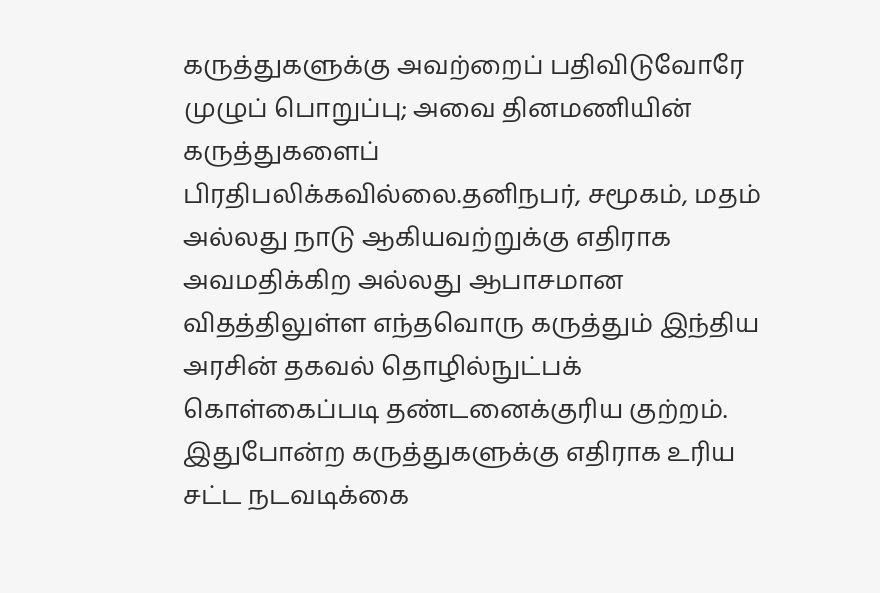கருத்துகளுக்கு அவற்றைப் பதிவிடுவோரே முழுப் பொறுப்பு; அவை தினமணியின் கருத்துகளைப் பிரதிபலிக்கவில்லை.தனிநபர், சமூகம், மதம் அல்லது நாடு ஆகியவற்றுக்கு எதிராக அவமதிக்கிற அல்லது ஆபாசமான விதத்திலுள்ள எந்தவொரு கருத்தும் இந்திய அரசின் தகவல் தொழில்நுட்பக் கொள்கைப்படி தண்டனைக்குரிய குற்றம். இதுபோன்ற கருத்துகளுக்கு எதிராக உரிய சட்ட நடவடிக்கை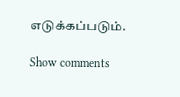எடுக்கப்படும்.

Show comments